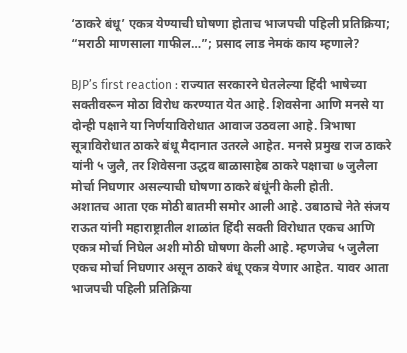‘ठाकरे बंधू’ एकत्र येण्याची घोषणा होताच भाजपची पहिली प्रतिक्रिया; “मराठी माणसाला गाफील…”; प्रसाद लाड नेमकं काय म्हणाले?

BJP’s first reaction : राज्यात सरकारने घेतलेल्या हिंदी भाषेच्या सक्तीवरून मोठा विरोध करण्यात येत आहे. शिवसेना आणि मनसे या दोन्ही पक्षाने या निर्णयाविरोधात आवाज उठवला आहे. त्रिभाषा सूत्राविरोधात ठाकरे बंधू मैदानात उतरले आहेत. मनसे प्रमुख राज ठाकरे यांनी ५ जुलै, तर शिवेसना उद्धव बाळासाहेब ठाकरे पक्षाचा ७ जुलैला मोर्चा निघणार असल्याची घोषणा ठाकरे बंधूंनी केली होती.
अशातच आता एक मोठी बातमी समोर आली आहे. उबाठाचे नेते संजय राऊत यांनी महाराष्ट्रातील शाळांत हिंदी सक्ती विरोधात एकच आणि एकत्र मोर्चा निघेल अशी मोठी घोषणा केली आहे. म्हणजेच ५ जुलैला एकच मोर्चा निघणार असून ठाकरे बंधू एकत्र येणार आहेत. यावर आता भाजपची पहिली प्रतिक्रिया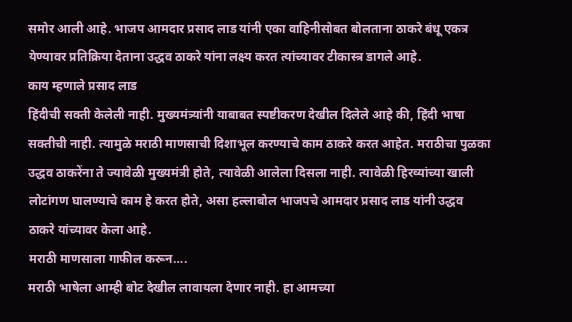समोर आली आहे. भाजप आमदार प्रसाद लाड यांनी एका वाहिनीसोबत बोलताना ठाकरे बंधू एकत्र येण्यावर प्रतिक्रिया देताना उद्धव ठाकरे यांना लक्ष्य करत त्यांच्यावर टीकास्त्र डागले आहे.
काय म्हणाले प्रसाद लाड
हिंदीची सक्ती केलेली नाही. मुख्यमंत्र्यांनी याबाबत स्पष्टीकरण देखील दिलेले आहे की, हिंदी भाषा सक्तीची नाही. त्यामुळे मराठी माणसाची दिशाभूल करण्याचे काम ठाकरे करत आहेत. मराठीचा पुळका उद्धव ठाकरेंना ते ज्यावेळी मुख्यमंत्री होते, त्यावेळी आलेला दिसला नाही. त्यावेळी हिरव्यांच्या खाली लोटांगण घालण्याचे काम हे करत होते, असा हल्लाबोल भाजपचे आमदार प्रसाद लाड यांनी उद्धव ठाकरे यांच्यावर केला आहे.
मराठी माणसाला गाफील करून….
मराठी भाषेला आम्ही बोट देखील लावायला देणार नाही. हा आमच्या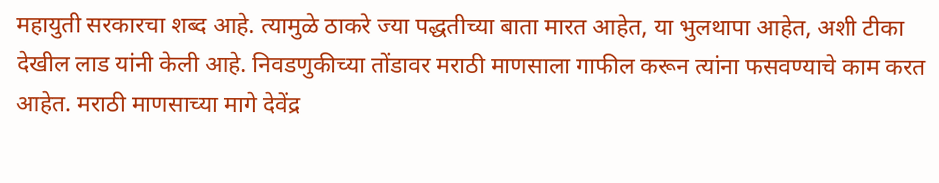महायुती सरकारचा शब्द आहे. त्यामुळे ठाकरे ज्या पद्धतीच्या बाता मारत आहेत, या भुलथापा आहेत, अशी टीका देखील लाड यांनी केली आहे. निवडणुकीच्या तोंडावर मराठी माणसाला गाफील करून त्यांना फसवण्याचे काम करत आहेत. मराठी माणसाच्या मागे देवेंद्र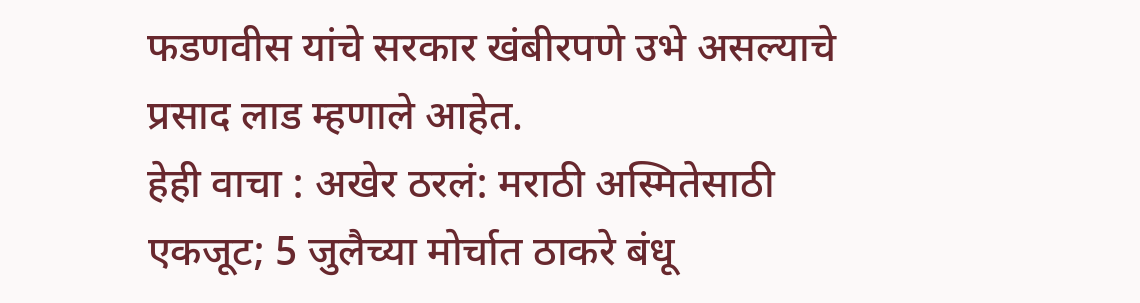फडणवीस यांचे सरकार खंबीरपणे उभे असल्याचे प्रसाद लाड म्हणाले आहेत.
हेही वाचा : अखेर ठरलं: मराठी अस्मितेसाठी एकजूट; 5 जुलैच्या मोर्चात ठाकरे बंधू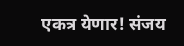एकत्र येणार! संजय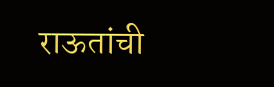राऊतांची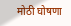मोठी घोषणा